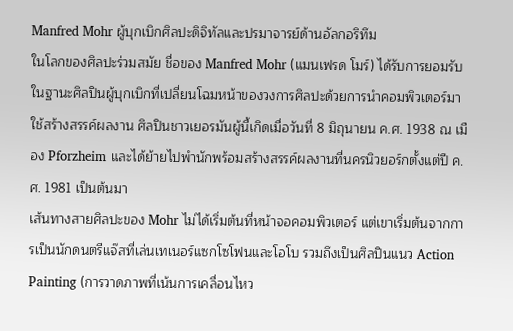Manfred Mohr ผู้บุกเบิกศิลปะดิจิทัลและปรมาจารย์ด้านอัลกอริทึม
ในโลกของศิลปะร่วมสมัย ชื่อของ Manfred Mohr (แมนเฟรด โมร์) ได้รับการยอมรับในฐานะศิลปินผู้บุกเบิกที่เปลี่ยนโฉมหน้าของวงการศิลปะด้วยการนำคอมพิวเตอร์มาใช้สร้างสรรค์ผลงาน ศิลปินชาวเยอรมันผู้นี้เกิดเมื่อวันที่ 8 มิถุนายน ค.ศ. 1938 ณ เมือง Pforzheim และได้ย้ายไปพำนักพร้อมสร้างสรรค์ผลงานที่นครนิวยอร์กตั้งแต่ปี ค.ศ. 1981 เป็นต้นมา
เส้นทางสายศิลปะของ Mohr ไม่ได้เริ่มต้นที่หน้าจอคอมพิวเตอร์ แต่เขาเริ่มต้นจากการเป็นนักดนตรีแจ๊สที่เล่นเทเนอร์แซกโซโฟนและโอโบ รวมถึงเป็นศิลปินแนว Action Painting (การวาดภาพที่เน้นการเคลื่อนไหว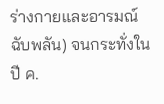ร่างกายและอารมณ์ฉับพลัน) จนกระทั่งในปี ค.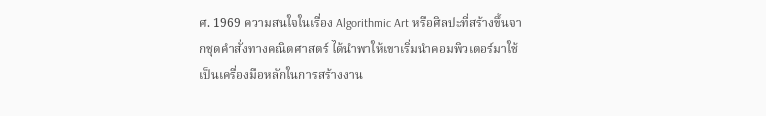ศ. 1969 ความสนใจในเรื่อง Algorithmic Art หรือศิลปะที่สร้างขึ้นจากชุดคำสั่งทางคณิตศาสตร์ ได้นำพาให้เขาเริ่มนำคอมพิวเตอร์มาใช้เป็นเครื่องมือหลักในการสร้างงาน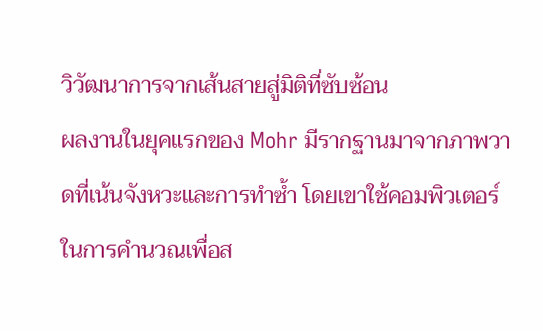วิวัฒนาการจากเส้นสายสู่มิติที่ซับซ้อน
ผลงานในยุคแรกของ Mohr มีรากฐานมาจากภาพวาดที่เน้นจังหวะและการทำซ้ำ โดยเขาใช้คอมพิวเตอร์ในการคำนวณเพื่อส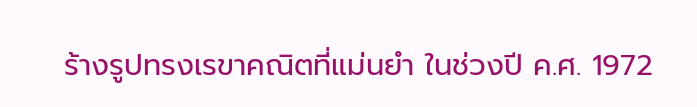ร้างรูปทรงเรขาคณิตที่แม่นยำ ในช่วงปี ค.ศ. 1972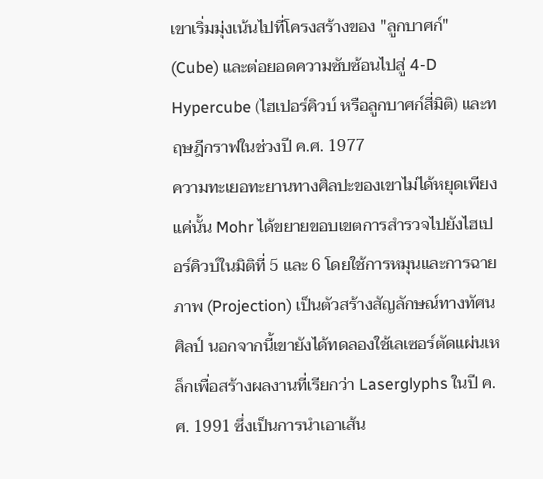เขาเริ่มมุ่งเน้นไปที่โครงสร้างของ "ลูกบาศก์" (Cube) และต่อยอดความซับซ้อนไปสู่ 4-D Hypercube (ไฮเปอร์คิวบ์ หรือลูกบาศก์สี่มิติ) และทฤษฎีกราฟในช่วงปี ค.ศ. 1977
ความทะเยอทะยานทางศิลปะของเขาไม่ได้หยุดเพียงแค่นั้น Mohr ได้ขยายขอบเขตการสำรวจไปยังไฮเปอร์คิวบ์ในมิติที่ 5 และ 6 โดยใช้การหมุนและการฉายภาพ (Projection) เป็นตัวสร้างสัญลักษณ์ทางทัศนศิลป์ นอกจากนี้เขายังได้ทดลองใช้เลเซอร์ตัดแผ่นเหล็กเพื่อสร้างผลงานที่เรียกว่า Laserglyphs ในปี ค.ศ. 1991 ซึ่งเป็นการนำเอาเส้น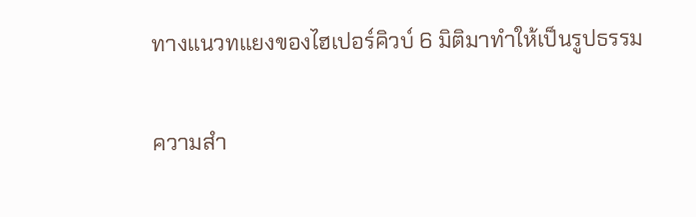ทางแนวทแยงของไฮเปอร์คิวบ์ 6 มิติมาทำให้เป็นรูปธรรม

ความสำ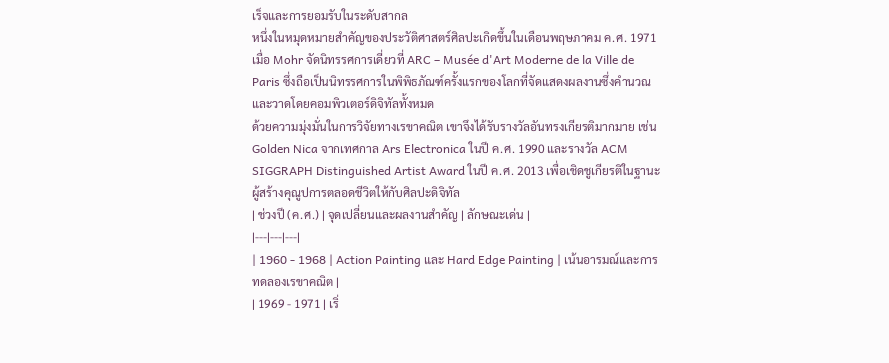เร็จและการยอมรับในระดับสากล
หนึ่งในหมุดหมายสำคัญของประวัติศาสตร์ศิลปะเกิดขึ้นในเดือนพฤษภาคม ค.ศ. 1971 เมื่อ Mohr จัดนิทรรศการเดี่ยวที่ ARC – Musée d'Art Moderne de la Ville de Paris ซึ่งถือเป็นนิทรรศการในพิพิธภัณฑ์ครั้งแรกของโลกที่จัดแสดงผลงานซึ่งคำนวณและวาดโดยคอมพิวเตอร์ดิจิทัลทั้งหมด
ด้วยความมุ่งมั่นในการวิจัยทางเรขาคณิต เขาจึงได้รับรางวัลอันทรงเกียรติมากมาย เช่น Golden Nica จากเทศกาล Ars Electronica ในปี ค.ศ. 1990 และรางวัล ACM SIGGRAPH Distinguished Artist Award ในปี ค.ศ. 2013 เพื่อเชิดชูเกียรติในฐานะผู้สร้างคุณูปการตลอดชีวิตให้กับศิลปะดิจิทัล
| ช่วงปี (ค.ศ.) | จุดเปลี่ยนและผลงานสำคัญ | ลักษณะเด่น |
|---|---|---|
| 1960 - 1968 | Action Painting และ Hard Edge Painting | เน้นอารมณ์และการทดลองเรขาคณิต |
| 1969 - 1971 | เริ่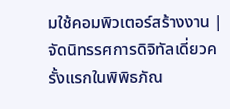มใช้คอมพิวเตอร์สร้างงาน | จัดนิทรรศการดิจิทัลเดี่ยวครั้งแรกในพิพิธภัณ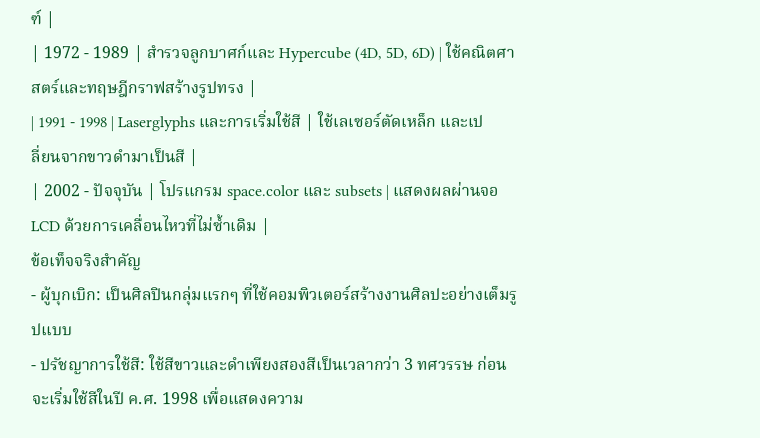ฑ์ |
| 1972 - 1989 | สำรวจลูกบาศก์และ Hypercube (4D, 5D, 6D) | ใช้คณิตศาสตร์และทฤษฎีกราฟสร้างรูปทรง |
| 1991 - 1998 | Laserglyphs และการเริ่มใช้สี | ใช้เลเซอร์ตัดเหล็ก และเปลี่ยนจากขาวดำมาเป็นสี |
| 2002 - ปัจจุบัน | โปรแกรม space.color และ subsets | แสดงผลผ่านจอ LCD ด้วยการเคลื่อนไหวที่ไม่ซ้ำเดิม |
ข้อเท็จจริงสำคัญ
- ผู้บุกเบิก: เป็นศิลปินกลุ่มแรกๆ ที่ใช้คอมพิวเตอร์สร้างงานศิลปะอย่างเต็มรูปแบบ
- ปรัชญาการใช้สี: ใช้สีขาวและดำเพียงสองสีเป็นเวลากว่า 3 ทศวรรษ ก่อนจะเริ่มใช้สีในปี ค.ศ. 1998 เพื่อแสดงความ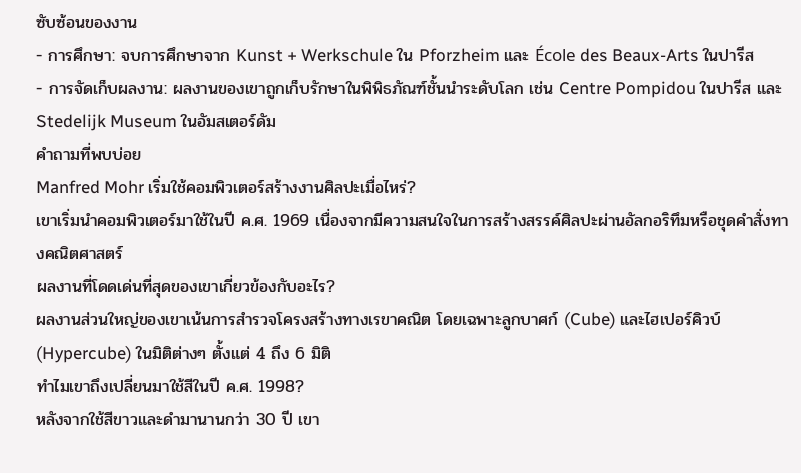ซับซ้อนของงาน
- การศึกษา: จบการศึกษาจาก Kunst + Werkschule ใน Pforzheim และ École des Beaux-Arts ในปารีส
- การจัดเก็บผลงาน: ผลงานของเขาถูกเก็บรักษาในพิพิธภัณฑ์ชั้นนำระดับโลก เช่น Centre Pompidou ในปารีส และ Stedelijk Museum ในอัมสเตอร์ดัม
คำถามที่พบบ่อย
Manfred Mohr เริ่มใช้คอมพิวเตอร์สร้างงานศิลปะเมื่อไหร่?
เขาเริ่มนำคอมพิวเตอร์มาใช้ในปี ค.ศ. 1969 เนื่องจากมีความสนใจในการสร้างสรรค์ศิลปะผ่านอัลกอริทึมหรือชุดคำสั่งทางคณิตศาสตร์
ผลงานที่โดดเด่นที่สุดของเขาเกี่ยวข้องกับอะไร?
ผลงานส่วนใหญ่ของเขาเน้นการสำรวจโครงสร้างทางเรขาคณิต โดยเฉพาะลูกบาศก์ (Cube) และไฮเปอร์คิวบ์ (Hypercube) ในมิติต่างๆ ตั้งแต่ 4 ถึง 6 มิติ
ทำไมเขาถึงเปลี่ยนมาใช้สีในปี ค.ศ. 1998?
หลังจากใช้สีขาวและดำมานานกว่า 30 ปี เขา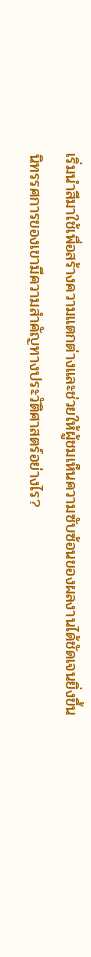เริ่มนำสีมาใช้เพื่อสร้างความแตกต่างและช่วยให้ผู้ชมเห็นความซับซ้อนของผลงานได้ชัดเจนยิ่งขึ้น
นิทรรศการของเขามีความสำคัญทางประวัติศาสตร์อย่างไร?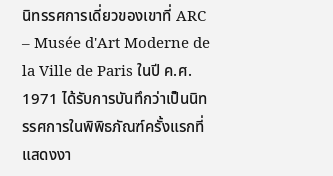นิทรรศการเดี่ยวของเขาที่ ARC – Musée d'Art Moderne de la Ville de Paris ในปี ค.ศ. 1971 ได้รับการบันทึกว่าเป็นนิทรรศการในพิพิธภัณฑ์ครั้งแรกที่แสดงงา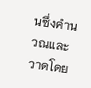นซึ่งคำนวณและวาดโดย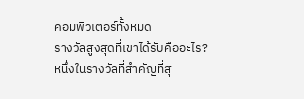คอมพิวเตอร์ทั้งหมด
รางวัลสูงสุดที่เขาได้รับคืออะไร?
หนึ่งในรางวัลที่สำคัญที่สุ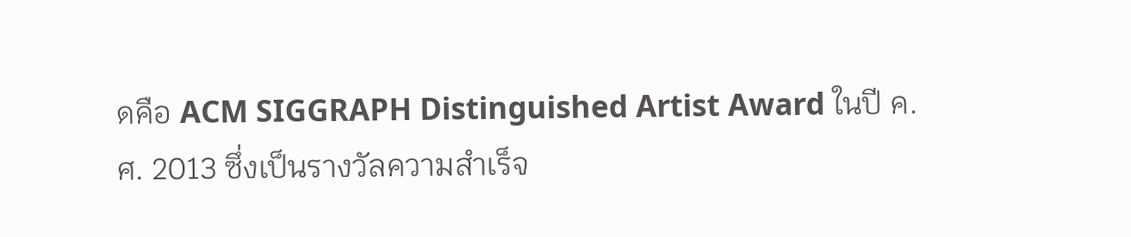ดคือ ACM SIGGRAPH Distinguished Artist Award ในปี ค.ศ. 2013 ซึ่งเป็นรางวัลความสำเร็จ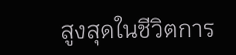สูงสุดในชีวิตการ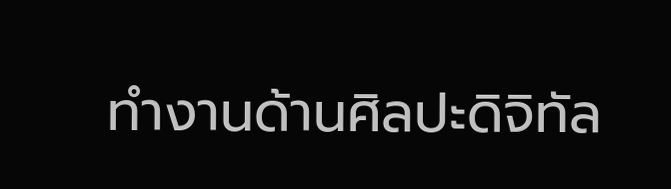ทำงานด้านศิลปะดิจิทัล